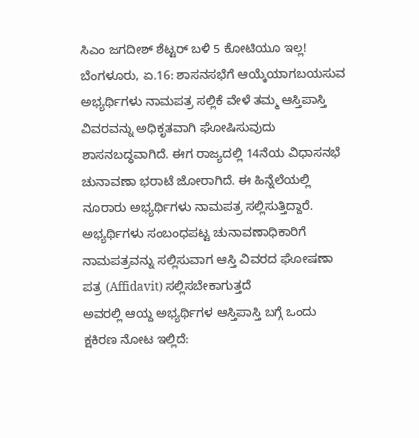ಸಿಎಂ ಜಗದೀಶ್ ಶೆಟ್ಟರ್ ಬಳಿ 5 ಕೋಟಿಯೂ ಇಲ್ಲ!
ಬೆಂಗಳೂರು, ಏ.16: ಶಾಸನಸಭೆಗೆ ಆಯ್ಕೆಯಾಗಬಯಸುವ ಅಭ್ಯರ್ಥಿಗಳು ನಾಮಪತ್ರ ಸಲ್ಲಿಕೆ ವೇಳೆ ತಮ್ಮ ಆಸ್ತಿಪಾಸ್ತಿ ವಿವರವನ್ನು ಅಧಿಕೃತವಾಗಿ ಘೋಷಿಸುವುದು ಶಾಸನಬದ್ಧವಾಗಿದೆ. ಈಗ ರಾಜ್ಯದಲ್ಲಿ 14ನೆಯ ವಿಧಾಸನಭೆ ಚುನಾವಣಾ ಭರಾಟೆ ಜೋರಾಗಿದೆ. ಈ ಹಿನ್ನೆಲೆಯಲ್ಲಿ ನೂರಾರು ಅಭ್ಯರ್ಥಿಗಳು ನಾಮಪತ್ರ ಸಲ್ಲಿಸುತ್ತಿದ್ದಾರೆ.
ಅಭ್ಯರ್ಥಿಗಳು ಸಂಬಂಧಪಟ್ಟ ಚುನಾವಣಾಧಿಕಾರಿಗೆ ನಾಮಪತ್ರವನ್ನು ಸಲ್ಲಿಸುವಾಗ ಆಸ್ತಿ ವಿವರದ ಘೋಷಣಾ ಪತ್ರ (Affidavit) ಸಲ್ಲಿಸಬೇಕಾಗುತ್ತದೆ
ಅವರಲ್ಲಿ ಆಯ್ದ ಅಭ್ಯರ್ಥಿಗಳ ಆಸ್ತಿಪಾಸ್ತಿ ಬಗ್ಗೆ ಒಂದು ಕ್ಷಕಿರಣ ನೋಟ ಇಲ್ಲಿದೆ: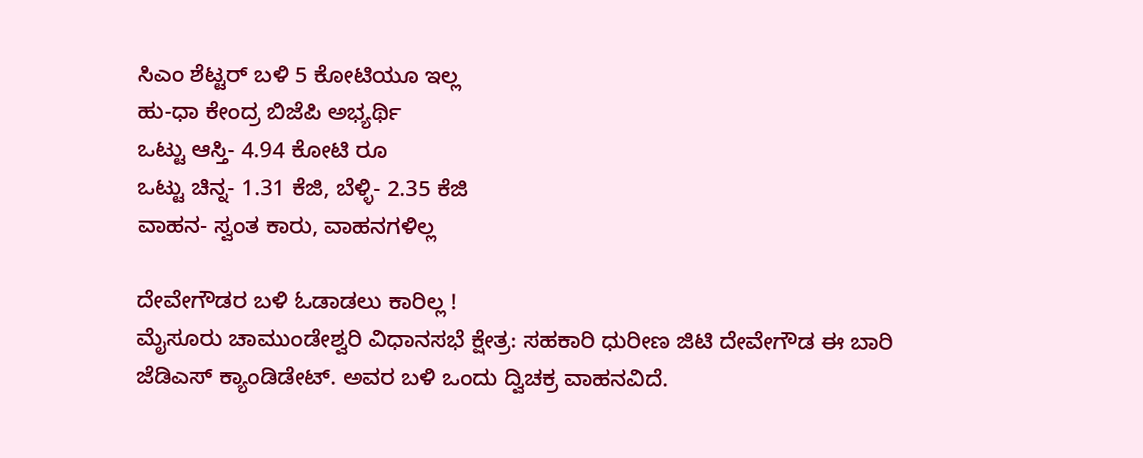ಸಿಎಂ ಶೆಟ್ಟರ್ ಬಳಿ 5 ಕೋಟಿಯೂ ಇಲ್ಲ
ಹು-ಧಾ ಕೇಂದ್ರ ಬಿಜೆಪಿ ಅಭ್ಯರ್ಥಿ
ಒಟ್ಟು ಆಸ್ತಿ- 4.94 ಕೋಟಿ ರೂ
ಒಟ್ಟು ಚಿನ್ನ- 1.31 ಕೆಜಿ, ಬೆಳ್ಳಿ- 2.35 ಕೆಜಿ
ವಾಹನ- ಸ್ವಂತ ಕಾರು, ವಾಹನಗಳಿಲ್ಲ

ದೇವೇಗೌಡರ ಬಳಿ ಓಡಾಡಲು ಕಾರಿಲ್ಲ !
ಮೈಸೂರು ಚಾಮುಂಡೇಶ್ವರಿ ವಿಧಾನಸಭೆ ಕ್ಷೇತ್ರ: ಸಹಕಾರಿ ಧುರೀಣ ಜಿಟಿ ದೇವೇಗೌಡ ಈ ಬಾರಿ ಜೆಡಿಎಸ್ ಕ್ಯಾಂಡಿಡೇಟ್. ಅವರ ಬಳಿ ಒಂದು ದ್ವಿಚಕ್ರ ವಾಹನವಿದೆ.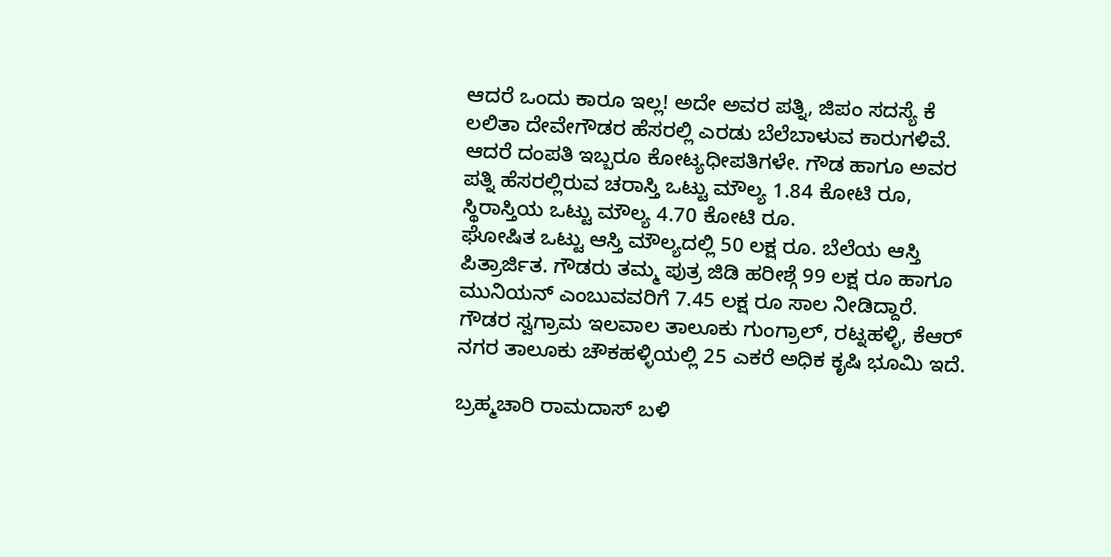ಆದರೆ ಒಂದು ಕಾರೂ ಇಲ್ಲ! ಅದೇ ಅವರ ಪತ್ನಿ, ಜಿಪಂ ಸದಸ್ಯೆ ಕೆ ಲಲಿತಾ ದೇವೇಗೌಡರ ಹೆಸರಲ್ಲಿ ಎರಡು ಬೆಲೆಬಾಳುವ ಕಾರುಗಳಿವೆ.
ಆದರೆ ದಂಪತಿ ಇಬ್ಬರೂ ಕೋಟ್ಯಧೀಪತಿಗಳೇ. ಗೌಡ ಹಾಗೂ ಅವರ ಪತ್ನಿ ಹೆಸರಲ್ಲಿರುವ ಚರಾಸ್ತಿ ಒಟ್ಟು ಮೌಲ್ಯ 1.84 ಕೋಟಿ ರೂ, ಸ್ಥಿರಾಸ್ತಿಯ ಒಟ್ಟು ಮೌಲ್ಯ 4.70 ಕೋಟಿ ರೂ.
ಘೋಷಿತ ಒಟ್ಟು ಆಸ್ತಿ ಮೌಲ್ಯದಲ್ಲಿ 50 ಲಕ್ಷ ರೂ. ಬೆಲೆಯ ಆಸ್ತಿ ಪಿತ್ರಾರ್ಜಿತ. ಗೌಡರು ತಮ್ಮ ಪುತ್ರ ಜಿಡಿ ಹರೀಶ್ಗೆ 99 ಲಕ್ಷ ರೂ ಹಾಗೂ ಮುನಿಯನ್ ಎಂಬುವವರಿಗೆ 7.45 ಲಕ್ಷ ರೂ ಸಾಲ ನೀಡಿದ್ದಾರೆ.
ಗೌಡರ ಸ್ವಗ್ರಾಮ ಇಲವಾಲ ತಾಲೂಕು ಗುಂಗ್ರಾಲ್, ರಟ್ನಹಳ್ಳಿ, ಕೆಆರ್ ನಗರ ತಾಲೂಕು ಚೌಕಹಳ್ಳಿಯಲ್ಲಿ 25 ಎಕರೆ ಅಧಿಕ ಕೃಷಿ ಭೂಮಿ ಇದೆ.

ಬ್ರಹ್ಮಚಾರಿ ರಾಮದಾಸ್ ಬಳಿ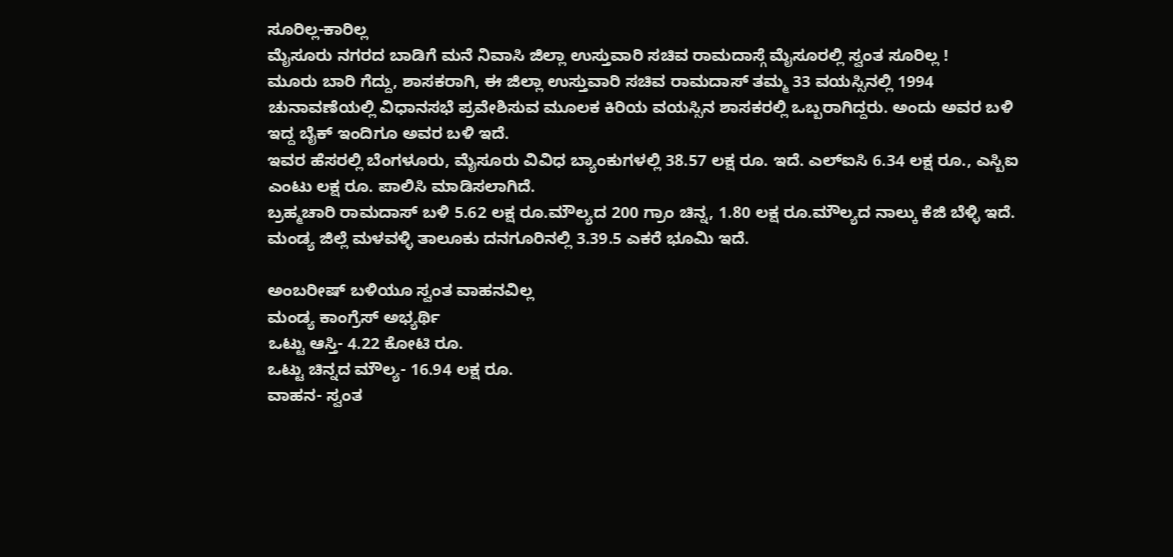ಸೂರಿಲ್ಲ-ಕಾರಿಲ್ಲ
ಮೈಸೂರು ನಗರದ ಬಾಡಿಗೆ ಮನೆ ನಿವಾಸಿ ಜಿಲ್ಲಾ ಉಸ್ತುವಾರಿ ಸಚಿವ ರಾಮದಾಸ್ಗೆ ಮೈಸೂರಲ್ಲಿ ಸ್ವಂತ ಸೂರಿಲ್ಲ !
ಮೂರು ಬಾರಿ ಗೆದ್ದು, ಶಾಸಕರಾಗಿ, ಈ ಜಿಲ್ಲಾ ಉಸ್ತುವಾರಿ ಸಚಿವ ರಾಮದಾಸ್ ತಮ್ಮ 33 ವಯಸ್ಸಿನಲ್ಲಿ 1994 ಚುನಾವಣೆಯಲ್ಲಿ ವಿಧಾನಸಭೆ ಪ್ರವೇಶಿಸುವ ಮೂಲಕ ಕಿರಿಯ ವಯಸ್ಸಿನ ಶಾಸಕರಲ್ಲಿ ಒಬ್ಬರಾಗಿದ್ದರು. ಅಂದು ಅವರ ಬಳಿ ಇದ್ದ ಬೈಕ್ ಇಂದಿಗೂ ಅವರ ಬಳಿ ಇದೆ.
ಇವರ ಹೆಸರಲ್ಲಿ ಬೆಂಗಳೂರು, ಮೈಸೂರು ವಿವಿಧ ಬ್ಯಾಂಕುಗಳಲ್ಲಿ 38.57 ಲಕ್ಷ ರೂ. ಇದೆ. ಎಲ್ಐಸಿ 6.34 ಲಕ್ಷ ರೂ., ಎಸ್ಬಿಐ ಎಂಟು ಲಕ್ಷ ರೂ. ಪಾಲಿಸಿ ಮಾಡಿಸಲಾಗಿದೆ.
ಬ್ರಹ್ಮಚಾರಿ ರಾಮದಾಸ್ ಬಳಿ 5.62 ಲಕ್ಷ ರೂ.ಮೌಲ್ಯದ 200 ಗ್ರಾಂ ಚಿನ್ನ, 1.80 ಲಕ್ಷ ರೂ.ಮೌಲ್ಯದ ನಾಲ್ಕು ಕೆಜಿ ಬೆಳ್ಳಿ ಇದೆ. ಮಂಡ್ಯ ಜಿಲ್ಲೆ ಮಳವಳ್ಳಿ ತಾಲೂಕು ದನಗೂರಿನಲ್ಲಿ 3.39.5 ಎಕರೆ ಭೂಮಿ ಇದೆ.

ಅಂಬರೀಷ್ ಬಳಿಯೂ ಸ್ವಂತ ವಾಹನವಿಲ್ಲ
ಮಂಡ್ಯ ಕಾಂಗ್ರೆಸ್ ಅಭ್ಯರ್ಥಿ
ಒಟ್ಟು ಆಸ್ತಿ- 4.22 ಕೋಟಿ ರೂ.
ಒಟ್ಟು ಚಿನ್ನದ ಮೌಲ್ಯ- 16.94 ಲಕ್ಷ ರೂ.
ವಾಹನ- ಸ್ವಂತ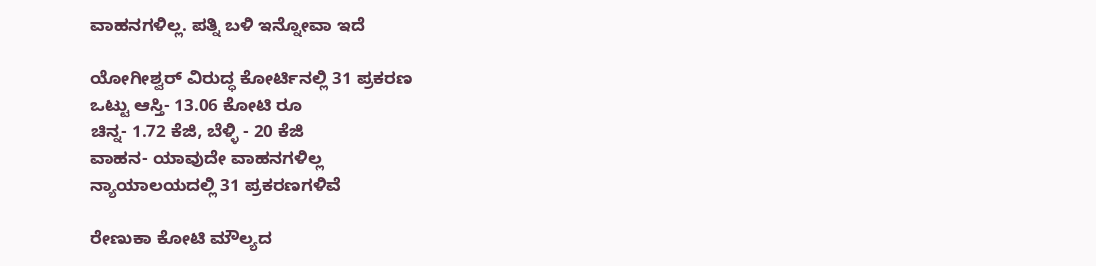ವಾಹನಗಳಿಲ್ಲ. ಪತ್ನಿ ಬಳಿ ಇನ್ನೋವಾ ಇದೆ

ಯೋಗೀಶ್ವರ್ ವಿರುದ್ಧ ಕೋರ್ಟಿನಲ್ಲಿ 31 ಪ್ರಕರಣ
ಒಟ್ಟು ಆಸ್ತಿ- 13.06 ಕೋಟಿ ರೂ
ಚಿನ್ನ- 1.72 ಕೆಜಿ, ಬೆಳ್ಳಿ - 20 ಕೆಜಿ
ವಾಹನ- ಯಾವುದೇ ವಾಹನಗಳಿಲ್ಲ
ನ್ಯಾಯಾಲಯದಲ್ಲಿ 31 ಪ್ರಕರಣಗಳಿವೆ

ರೇಣುಕಾ ಕೋಟಿ ಮೌಲ್ಯದ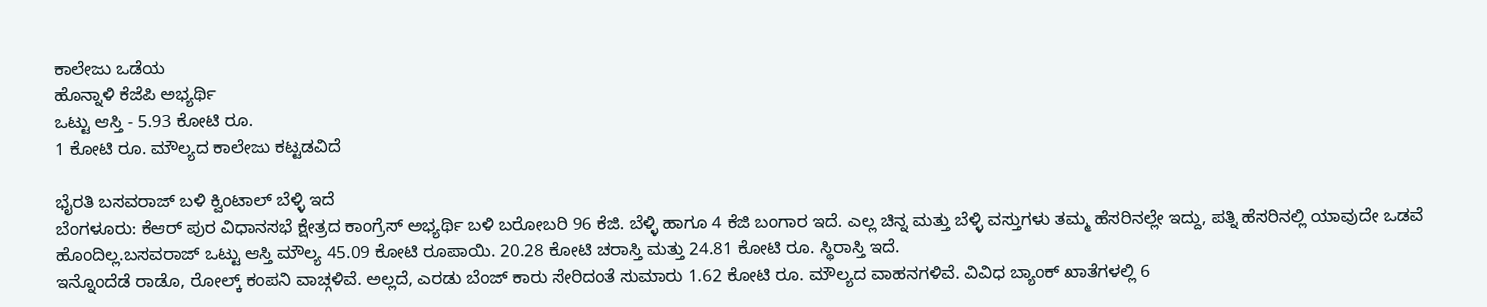ಕಾಲೇಜು ಒಡೆಯ
ಹೊನ್ನಾಳಿ ಕೆಜೆಪಿ ಅಭ್ಯರ್ಥಿ
ಒಟ್ಟು ಆಸ್ತಿ - 5.93 ಕೋಟಿ ರೂ.
1 ಕೋಟಿ ರೂ. ಮೌಲ್ಯದ ಕಾಲೇಜು ಕಟ್ಟಡವಿದೆ

ಭೈರತಿ ಬಸವರಾಜ್ ಬಳಿ ಕ್ವಿಂಟಾಲ್ ಬೆಳ್ಳಿ ಇದೆ
ಬೆಂಗಳೂರು: ಕೆಆರ್ ಪುರ ವಿಧಾನಸಭೆ ಕ್ಷೇತ್ರದ ಕಾಂಗ್ರೆಸ್ ಅಭ್ಯರ್ಥಿ ಬಳಿ ಬರೋಬರಿ 96 ಕೆಜಿ. ಬೆಳ್ಳಿ ಹಾಗೂ 4 ಕೆಜಿ ಬಂಗಾರ ಇದೆ. ಎಲ್ಲ ಚಿನ್ನ ಮತ್ತು ಬೆಳ್ಳಿ ವಸ್ತುಗಳು ತಮ್ಮ ಹೆಸರಿನಲ್ಲೇ ಇದ್ದು, ಪತ್ನಿ ಹೆಸರಿನಲ್ಲಿ ಯಾವುದೇ ಒಡವೆ ಹೊಂದಿಲ್ಲ.ಬಸವರಾಜ್ ಒಟ್ಟು ಆಸ್ತಿ ಮೌಲ್ಯ 45.09 ಕೋಟಿ ರೂಪಾಯಿ. 20.28 ಕೋಟಿ ಚರಾಸ್ತಿ ಮತ್ತು 24.81 ಕೋಟಿ ರೂ. ಸ್ಥಿರಾಸ್ತಿ ಇದೆ.
ಇನ್ನೊಂದೆಡೆ ರಾಡೊ, ರೋಲ್ಕ್ ಕಂಪನಿ ವಾಚ್ಗಳಿವೆ. ಅಲ್ಲದೆ, ಎರಡು ಬೆಂಜ್ ಕಾರು ಸೇರಿದಂತೆ ಸುಮಾರು 1.62 ಕೋಟಿ ರೂ. ಮೌಲ್ಯದ ವಾಹನಗಳಿವೆ. ವಿವಿಧ ಬ್ಯಾಂಕ್ ಖಾತೆಗಳಲ್ಲಿ 6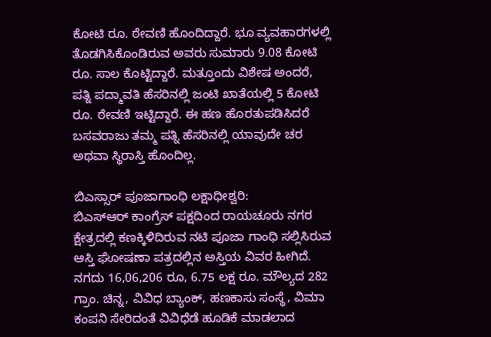ಕೋಟಿ ರೂ. ಠೇವಣಿ ಹೊಂದಿದ್ದಾರೆ. ಭೂ ವ್ಯವಹಾರಗಳಲ್ಲಿ ತೊಡಗಿಸಿಕೊಂಡಿರುವ ಅವರು ಸುಮಾರು 9.08 ಕೋಟಿ ರೂ. ಸಾಲ ಕೊಟ್ಟಿದ್ದಾರೆ. ಮತ್ತೂಂದು ವಿಶೇಷ ಅಂದರೆ, ಪತ್ನಿ ಪದ್ಮಾವತಿ ಹೆಸರಿನಲ್ಲಿ ಜಂಟಿ ಖಾತೆಯಲ್ಲಿ 5 ಕೋಟಿ ರೂ. ಠೇವಣಿ ಇಟ್ಟಿದ್ದಾರೆ. ಈ ಹಣ ಹೊರತುಪಡಿಸಿದರೆ ಬಸವರಾಜು ತಮ್ಮ ಪತ್ನಿ ಹೆಸರಿನಲ್ಲಿ ಯಾವುದೇ ಚರ ಅಥವಾ ಸ್ಥಿರಾಸ್ತಿ ಹೊಂದಿಲ್ಲ.

ಬಿಎಸ್ಸಾರ್ ಪೂಜಾಗಾಂಧಿ ಲಕ್ಷಾಧೀಶ್ವರಿ:
ಬಿಎಸ್ಆರ್ ಕಾಂಗ್ರೆಸ್ ಪಕ್ಷದಿಂದ ರಾಯಚೂರು ನಗರ ಕ್ಷೇತ್ರದಲ್ಲಿ ಕಣಕ್ಕಿಳಿದಿರುವ ನಟಿ ಪೂಜಾ ಗಾಂಧಿ ಸಲ್ಲಿಸಿರುವ ಆಸ್ತಿ ಘೋಷಣಾ ಪತ್ರದಲ್ಲಿನ ಅಸ್ತಿಯ ವಿವರ ಹೀಗಿದೆ.
ನಗದು 16,06,206 ರೂ, 6.75 ಲಕ್ಷ ರೂ. ಮೌಲ್ಯದ 282 ಗ್ರಾಂ. ಚಿನ್ನ, ವಿವಿಧ ಬ್ಯಾಂಕ್, ಹಣಕಾಸು ಸಂಸ್ಥೆ, ವಿಮಾ ಕಂಪನಿ ಸೇರಿದಂತೆ ವಿವಿಧೆಡೆ ಹೂಡಿಕೆ ಮಾಡಲಾದ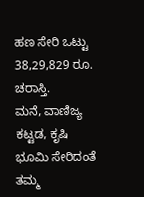ಹಣ ಸೇರಿ ಒಟ್ಟು 38,29,829 ರೂ. ಚರಾಸ್ತಿ.
ಮನೆ, ವಾಣಿಜ್ಯ ಕಟ್ಟಡ, ಕೃಷಿ ಭೂಮಿ ಸೇರಿದಂತೆ ತಮ್ಮ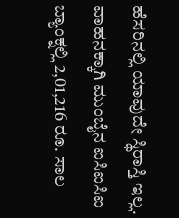ಹೆಸರಿನಲ್ಲಿ ಯಾವುದೇ ಸ್ಥಿರಾಸ್ತಿ ಇಲ್ಲ. ವಾಹನಕ್ಕಾಗಿ ಮುಂಬೈನ ಐಸಿಐಸಿಐ ಬ್ಯಾಂಕ್ನಲ್ಲಿ 2,01,216 ರೂ. ಸಾಲ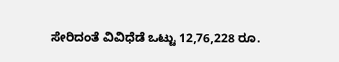ಸೇರಿದಂತೆ ವಿವಿಧೆಡೆ ಒಟ್ಟು 12,76,228 ರೂ.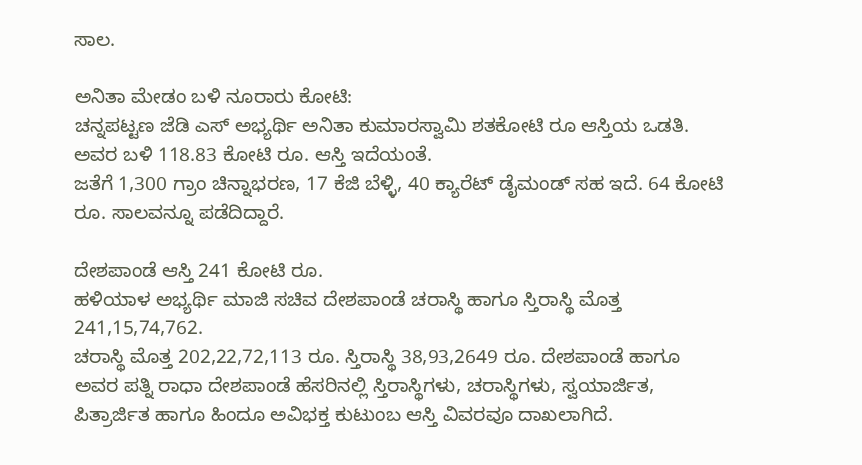ಸಾಲ.

ಅನಿತಾ ಮೇಡಂ ಬಳಿ ನೂರಾರು ಕೋಟಿ:
ಚನ್ನಪಟ್ಟಣ ಜೆಡಿ ಎಸ್ ಅಭ್ಯರ್ಥಿ ಅನಿತಾ ಕುಮಾರಸ್ವಾಮಿ ಶತಕೋಟಿ ರೂ ಆಸ್ತಿಯ ಒಡತಿ. ಅವರ ಬಳಿ 118.83 ಕೋಟಿ ರೂ. ಆಸ್ತಿ ಇದೆಯಂತೆ.
ಜತೆಗೆ 1,300 ಗ್ರಾಂ ಚಿನ್ನಾಭರಣ, 17 ಕೆಜಿ ಬೆಳ್ಳಿ, 40 ಕ್ಯಾರೆಟ್ ಡೈಮಂಡ್ ಸಹ ಇದೆ. 64 ಕೋಟಿ ರೂ. ಸಾಲವನ್ನೂ ಪಡೆದಿದ್ದಾರೆ.

ದೇಶಪಾಂಡೆ ಆಸ್ತಿ 241 ಕೋಟಿ ರೂ.
ಹಳಿಯಾಳ ಅಭ್ಯರ್ಥಿ ಮಾಜಿ ಸಚಿವ ದೇಶಪಾಂಡೆ ಚರಾಸ್ಥಿ ಹಾಗೂ ಸ್ತಿರಾಸ್ಥಿ ಮೊತ್ತ 241,15,74,762.
ಚರಾಸ್ಥಿ ಮೊತ್ತ 202,22,72,113 ರೂ. ಸ್ತಿರಾಸ್ಥಿ 38,93,2649 ರೂ. ದೇಶಪಾಂಡೆ ಹಾಗೂ ಅವರ ಪತ್ನಿ ರಾಧಾ ದೇಶಪಾಂಡೆ ಹೆಸರಿನಲ್ಲಿ ಸ್ತಿರಾಸ್ಥಿಗಳು, ಚರಾಸ್ಥಿಗಳು, ಸ್ವಯಾರ್ಜಿತ, ಪಿತ್ರಾರ್ಜಿತ ಹಾಗೂ ಹಿಂದೂ ಅವಿಭಕ್ತ ಕುಟುಂಬ ಆಸ್ತಿ ವಿವರವೂ ದಾಖಲಾಗಿದೆ.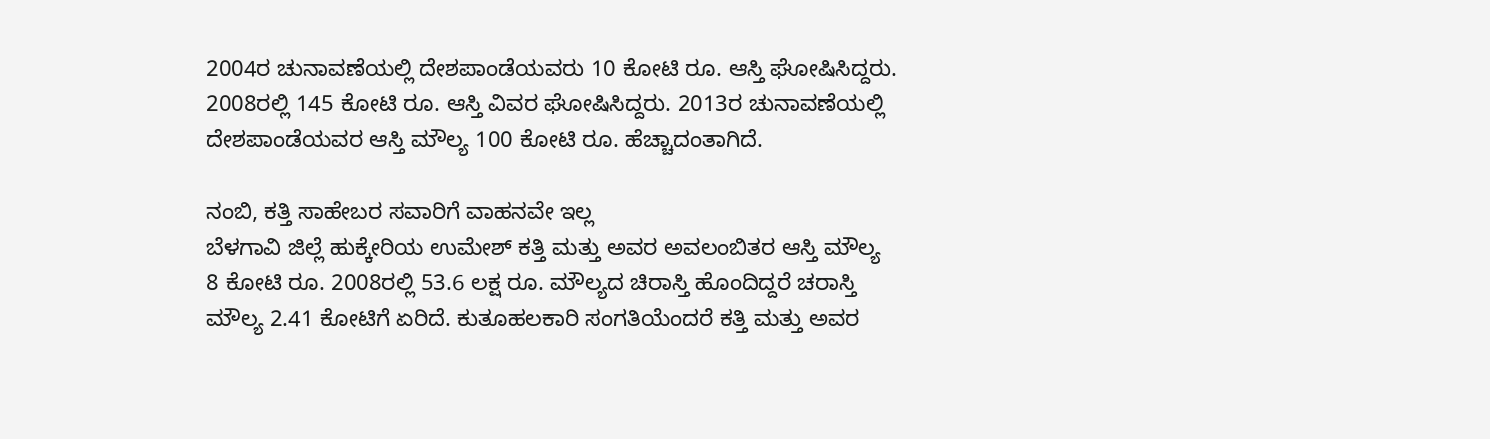2004ರ ಚುನಾವಣೆಯಲ್ಲಿ ದೇಶಪಾಂಡೆಯವರು 10 ಕೋಟಿ ರೂ. ಆಸ್ತಿ ಘೋಷಿಸಿದ್ದರು. 2008ರಲ್ಲಿ 145 ಕೋಟಿ ರೂ. ಆಸ್ತಿ ವಿವರ ಘೋಷಿಸಿದ್ದರು. 2013ರ ಚುನಾವಣೆಯಲ್ಲಿ ದೇಶಪಾಂಡೆಯವರ ಆಸ್ತಿ ಮೌಲ್ಯ 100 ಕೋಟಿ ರೂ. ಹೆಚ್ಚಾದಂತಾಗಿದೆ.

ನಂಬಿ, ಕತ್ತಿ ಸಾಹೇಬರ ಸವಾರಿಗೆ ವಾಹನವೇ ಇಲ್ಲ
ಬೆಳಗಾವಿ ಜಿಲ್ಲೆ ಹುಕ್ಕೇರಿಯ ಉಮೇಶ್ ಕತ್ತಿ ಮತ್ತು ಅವರ ಅವಲಂಬಿತರ ಆಸ್ತಿ ಮೌಲ್ಯ 8 ಕೋಟಿ ರೂ. 2008ರಲ್ಲಿ 53.6 ಲಕ್ಷ ರೂ. ಮೌಲ್ಯದ ಚಿರಾಸ್ತಿ ಹೊಂದಿದ್ದರೆ ಚರಾಸ್ತಿ ಮೌಲ್ಯ 2.41 ಕೋಟಿಗೆ ಏರಿದೆ. ಕುತೂಹಲಕಾರಿ ಸಂಗತಿಯೆಂದರೆ ಕತ್ತಿ ಮತ್ತು ಅವರ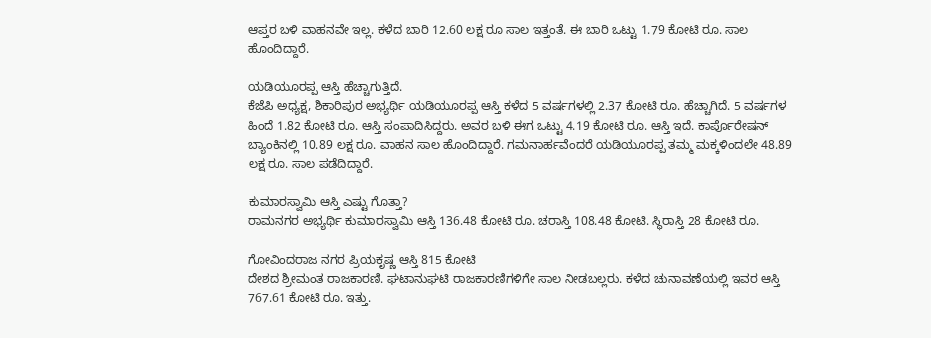ಆಪ್ತರ ಬಳಿ ವಾಹನವೇ ಇಲ್ಲ. ಕಳೆದ ಬಾರಿ 12.60 ಲಕ್ಷ ರೂ ಸಾಲ ಇತ್ತಂತೆ. ಈ ಬಾರಿ ಒಟ್ಟು 1.79 ಕೋಟಿ ರೂ. ಸಾಲ ಹೊಂದಿದ್ದಾರೆ.

ಯಡಿಯೂರಪ್ಪ ಆಸ್ತಿ ಹೆಚ್ಚಾಗುತ್ತಿದೆ.
ಕೆಜೆಪಿ ಅಧ್ಯಕ್ಷ, ಶಿಕಾರಿಪುರ ಅಭ್ಯರ್ಥಿ ಯಡಿಯೂರಪ್ಪ ಆಸ್ತಿ ಕಳೆದ 5 ವರ್ಷಗಳಲ್ಲಿ 2.37 ಕೋಟಿ ರೂ. ಹೆಚ್ಚಾಗಿದೆ. 5 ವರ್ಷಗಳ ಹಿಂದೆ 1.82 ಕೋಟಿ ರೂ. ಆಸ್ತಿ ಸಂಪಾದಿಸಿದ್ದರು. ಅವರ ಬಳಿ ಈಗ ಒಟ್ಟು 4.19 ಕೋಟಿ ರೂ. ಆಸ್ತಿ ಇದೆ. ಕಾರ್ಪೊರೇಷನ್ ಬ್ಯಾಂಕಿನಲ್ಲಿ 10.89 ಲಕ್ಷ ರೂ. ವಾಹನ ಸಾಲ ಹೊಂದಿದ್ದಾರೆ. ಗಮನಾರ್ಹವೆಂದರೆ ಯಡಿಯೂರಪ್ಪ ತಮ್ಮ ಮಕ್ಕಳಿಂದಲೇ 48.89 ಲಕ್ಷ ರೂ. ಸಾಲ ಪಡೆದಿದ್ದಾರೆ.

ಕುಮಾರಸ್ವಾಮಿ ಆಸ್ತಿ ಎಷ್ಟು ಗೊತ್ತಾ?
ರಾಮನಗರ ಅಭ್ಯರ್ಥಿ ಕುಮಾರಸ್ವಾಮಿ ಆಸ್ತಿ 136.48 ಕೋಟಿ ರೂ. ಚರಾಸ್ತಿ 108.48 ಕೋಟಿ. ಸ್ಥಿರಾಸ್ತಿ 28 ಕೋಟಿ ರೂ.

ಗೋವಿಂದರಾಜ ನಗರ ಪ್ರಿಯಕೃಷ್ಣ ಆಸ್ತಿ 815 ಕೋಟಿ
ದೇಶದ ಶ್ರೀಮಂತ ರಾಜಕಾರಣಿ. ಘಟಾನುಘಟಿ ರಾಜಕಾರಣಿಗಳಿಗೇ ಸಾಲ ನೀಡಬಲ್ಲರು. ಕಳೆದ ಚುನಾವಣೆಯಲ್ಲಿ ಇವರ ಆಸ್ತಿ 767.61 ಕೋಟಿ ರೂ. ಇತ್ತು.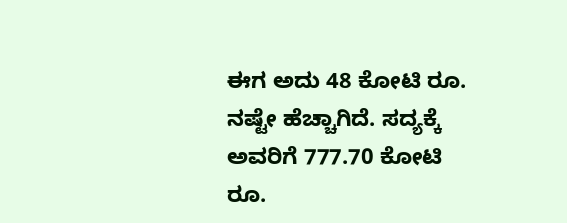ಈಗ ಅದು 48 ಕೋಟಿ ರೂ. ನಷ್ಟೇ ಹೆಚ್ಚಾಗಿದೆ. ಸದ್ಯಕ್ಕೆ ಅವರಿಗೆ 777.70 ಕೋಟಿ ರೂ.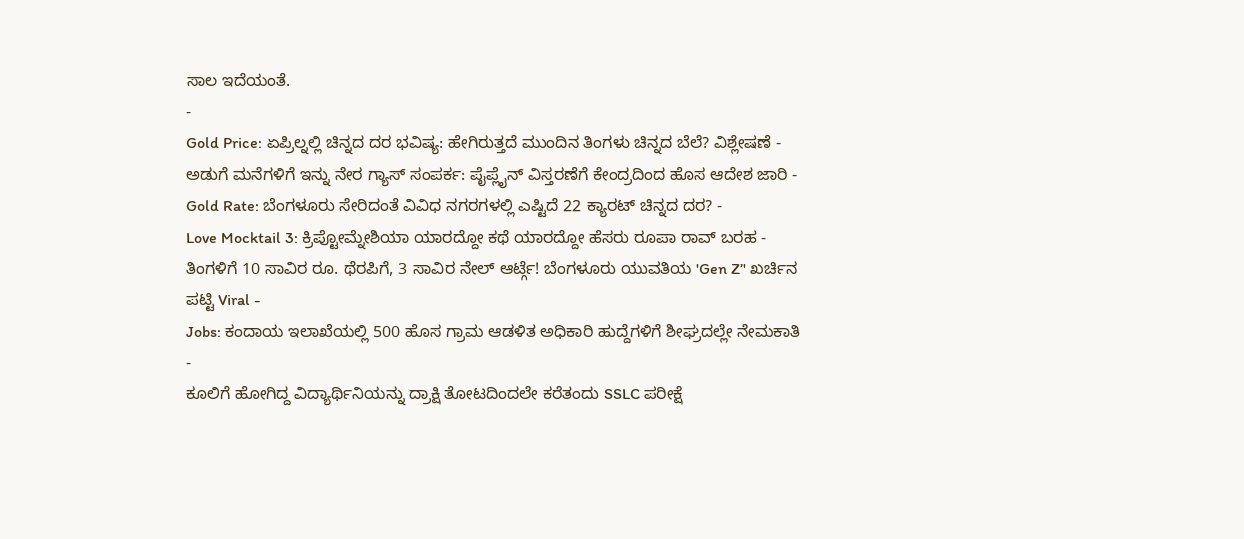ಸಾಲ ಇದೆಯಂತೆ.
-
Gold Price: ಏಪ್ರಿಲ್ನಲ್ಲಿ ಚಿನ್ನದ ದರ ಭವಿಷ್ಯ: ಹೇಗಿರುತ್ತದೆ ಮುಂದಿನ ತಿಂಗಳು ಚಿನ್ನದ ಬೆಲೆ? ವಿಶ್ಲೇಷಣೆ -
ಅಡುಗೆ ಮನೆಗಳಿಗೆ ಇನ್ನು ನೇರ ಗ್ಯಾಸ್ ಸಂಪರ್ಕ: ಪೈಪ್ಲೈನ್ ವಿಸ್ತರಣೆಗೆ ಕೇಂದ್ರದಿಂದ ಹೊಸ ಆದೇಶ ಜಾರಿ -
Gold Rate: ಬೆಂಗಳೂರು ಸೇರಿದಂತೆ ವಿವಿಧ ನಗರಗಳಲ್ಲಿ ಎಷ್ಟಿದೆ 22 ಕ್ಯಾರಟ್ ಚಿನ್ನದ ದರ? -
Love Mocktail 3: ಕ್ರಿಪ್ಟೋಮ್ನೇಶಿಯಾ ಯಾರದ್ದೋ ಕಥೆ ಯಾರದ್ದೋ ಹೆಸರು ರೂಪಾ ರಾವ್ ಬರಹ -
ತಿಂಗಳಿಗೆ 10 ಸಾವಿರ ರೂ. ಥೆರಪಿಗೆ, 3 ಸಾವಿರ ನೇಲ್ ಆರ್ಟ್ಗೆ! ಬೆಂಗಳೂರು ಯುವತಿಯ 'Gen Z’' ಖರ್ಚಿನ ಪಟ್ಟಿ Viral -
Jobs: ಕಂದಾಯ ಇಲಾಖೆಯಲ್ಲಿ 500 ಹೊಸ ಗ್ರಾಮ ಆಡಳಿತ ಅಧಿಕಾರಿ ಹುದ್ದೆಗಳಿಗೆ ಶೀಘ್ರದಲ್ಲೇ ನೇಮಕಾತಿ -
ಕೂಲಿಗೆ ಹೋಗಿದ್ದ ವಿದ್ಯಾರ್ಥಿನಿಯನ್ನು ದ್ರಾಕ್ಷಿ ತೋಟದಿಂದಲೇ ಕರೆತಂದು SSLC ಪರೀಕ್ಷೆ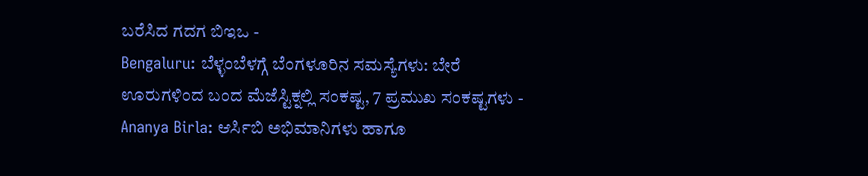ಬರೆಸಿದ ಗದಗ ಬಿಇಒ -
Bengaluru: ಬೆಳ್ಳಂಬೆಳಗ್ಗೆ ಬೆಂಗಳೂರಿನ ಸಮಸ್ಯೆಗಳು: ಬೇರೆ ಊರುಗಳಿಂದ ಬಂದ ಮೆಜೆಸ್ಟಿಕ್ನಲ್ಲಿ ಸಂಕಷ್ಟ, 7 ಪ್ರಮುಖ ಸಂಕಷ್ಟಗಳು -
Ananya Birla: ಆರ್ಸಿಬಿ ಅಭಿಮಾನಿಗಳು ಹಾಗೂ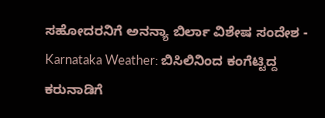ಸಹೋದರನಿಗೆ ಅನನ್ಯಾ ಬಿರ್ಲಾ ವಿಶೇಷ ಸಂದೇಶ -
Karnataka Weather: ಬಿಸಿಲಿನಿಂದ ಕಂಗೆಟ್ಟಿದ್ದ ಕರುನಾಡಿಗೆ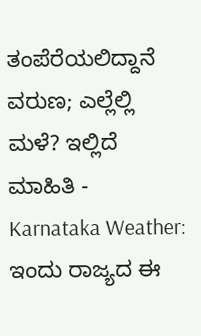ತಂಪೆರೆಯಲಿದ್ದಾನೆ ವರುಣ; ಎಲ್ಲೆಲ್ಲಿ ಮಳೆ? ಇಲ್ಲಿದೆ ಮಾಹಿತಿ -
Karnataka Weather: ಇಂದು ರಾಜ್ಯದ ಈ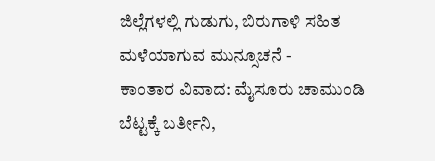ಜಿಲ್ಲೆಗಳಲ್ಲಿ ಗುಡುಗು, ಬಿರುಗಾಳಿ ಸಹಿತ ಮಳೆಯಾಗುವ ಮುನ್ಸೂಚನೆ -
ಕಾಂತಾರ ವಿವಾದ: ಮೈಸೂರು ಚಾಮುಂಡಿ ಬೆಟ್ಟಕ್ಕೆ ಬರ್ತೀನಿ,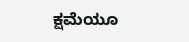ಕ್ಷಮೆಯೂ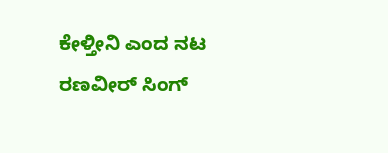ಕೇಳ್ತೀನಿ ಎಂದ ನಟ ರಣವೀರ್ ಸಿಂಗ್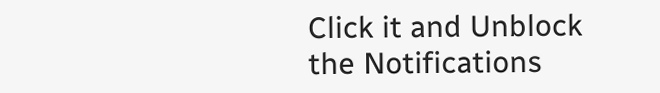Click it and Unblock the Notifications